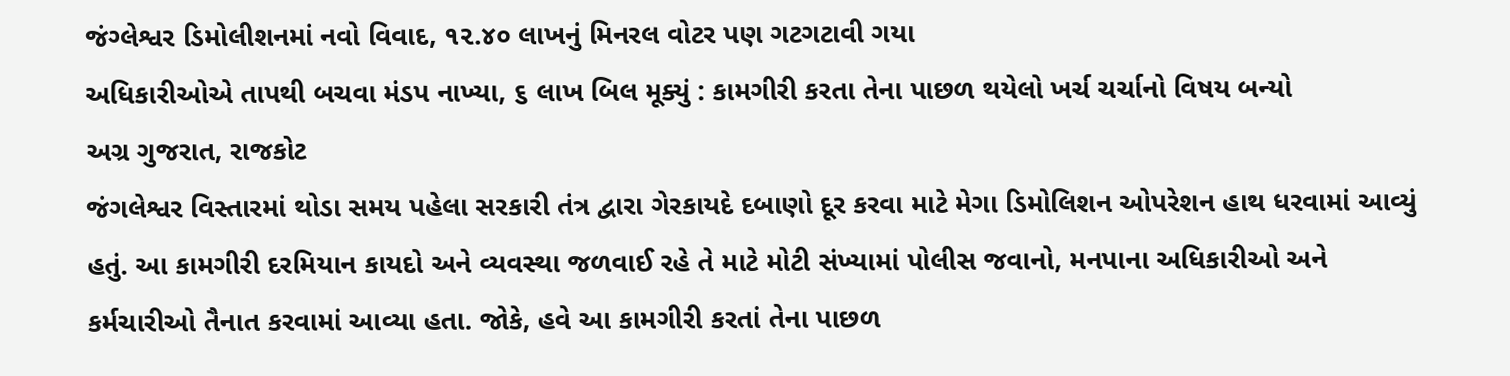જંગ્લેશ્વર ડિમોલીશનમાં નવો વિવાદ, ૧૨.૪૦ લાખનું મિનરલ વોટર પણ ગટગટાવી ગયા
અધિકારીઓએ તાપથી બચવા મંડપ નાખ્યા, ૬ લાખ બિલ મૂક્યું : કામગીરી કરતા તેના પાછળ થયેલો ખર્ચ ચર્ચાનો વિષય બન્યો
અગ્ર ગુજરાત, રાજકોટ
જંગલેશ્વર વિસ્તારમાં થોડા સમય પહેલા સરકારી તંત્ર દ્વારા ગેરકાયદે દબાણો દૂર કરવા માટે મેગા ડિમોલિશન ઓપરેશન હાથ ધરવામાં આવ્યું હતું. આ કામગીરી દરમિયાન કાયદો અને વ્યવસ્થા જળવાઈ રહે તે માટે મોટી સંખ્યામાં પોલીસ જવાનો, મનપાના અધિકારીઓ અને કર્મચારીઓ તૈનાત કરવામાં આવ્યા હતા. જોકે, હવે આ કામગીરી કરતાં તેના પાછળ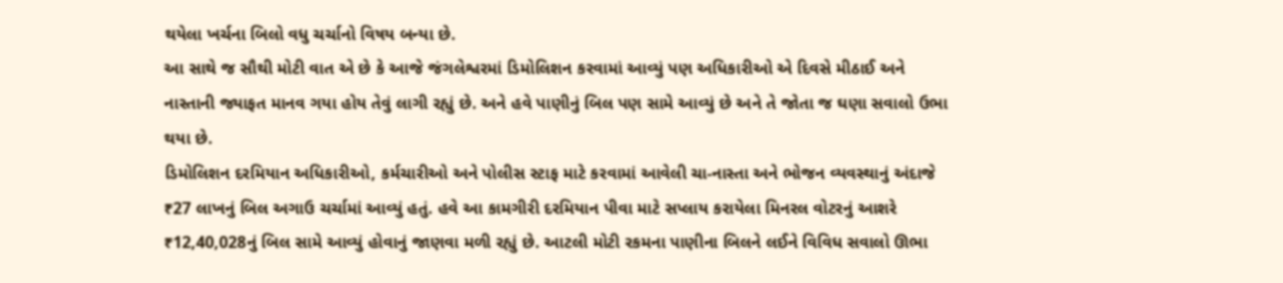થયેલા ખર્ચના બિલો વધુ ચર્ચાનો વિષય બન્યા છે.
આ સાથે જ સૌથી મોટી વાત એ છે કે આજે જંગલેશ્વરમાં ડિમોલિશન કરવામાં આવ્યું પણ અધિકારીઓ એ દિવસે મીઠાઈ અને નાસ્તાની જ્યાફત માનવ ગયા હોય તેવું લાગી રહ્યું છે. અને હવે પાણીનું બિલ પણ સામે આવ્યું છે અને તે જોતા જ ઘણા સવાલો ઉભા થયા છે.
ડિમોલિશન દરમિયાન અધિકારીઓ, કર્મચારીઓ અને પોલીસ સ્ટાફ માટે કરવામાં આવેલી ચા-નાસ્તા અને ભોજન વ્યવસ્થાનું અંદાજે ₹27 લાખનું બિલ અગાઉ ચર્ચામાં આવ્યું હતું. હવે આ કામગીરી દરમિયાન પીવા માટે સપ્લાય કરાયેલા મિનરલ વોટરનું આશરે ₹12,40,028નું બિલ સામે આવ્યું હોવાનું જાણવા મળી રહ્યું છે. આટલી મોટી રકમના પાણીના બિલને લઈને વિવિધ સવાલો ઊભા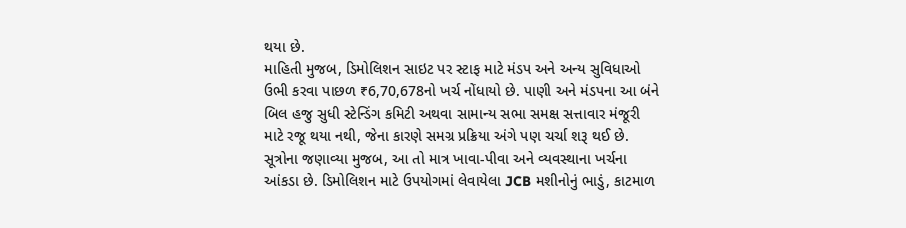થયા છે.
માહિતી મુજબ, ડિમોલિશન સાઇટ પર સ્ટાફ માટે મંડપ અને અન્ય સુવિધાઓ ઉભી કરવા પાછળ ₹6,70,678નો ખર્ચ નોંધાયો છે. પાણી અને મંડપના આ બંને બિલ હજુ સુધી સ્ટેન્ડિંગ કમિટી અથવા સામાન્ય સભા સમક્ષ સત્તાવાર મંજૂરી માટે રજૂ થયા નથી, જેના કારણે સમગ્ર પ્રક્રિયા અંગે પણ ચર્ચા શરૂ થઈ છે.
સૂત્રોના જણાવ્યા મુજબ, આ તો માત્ર ખાવા-પીવા અને વ્યવસ્થાના ખર્ચના આંકડા છે. ડિમોલિશન માટે ઉપયોગમાં લેવાયેલા JCB મશીનોનું ભાડું, કાટમાળ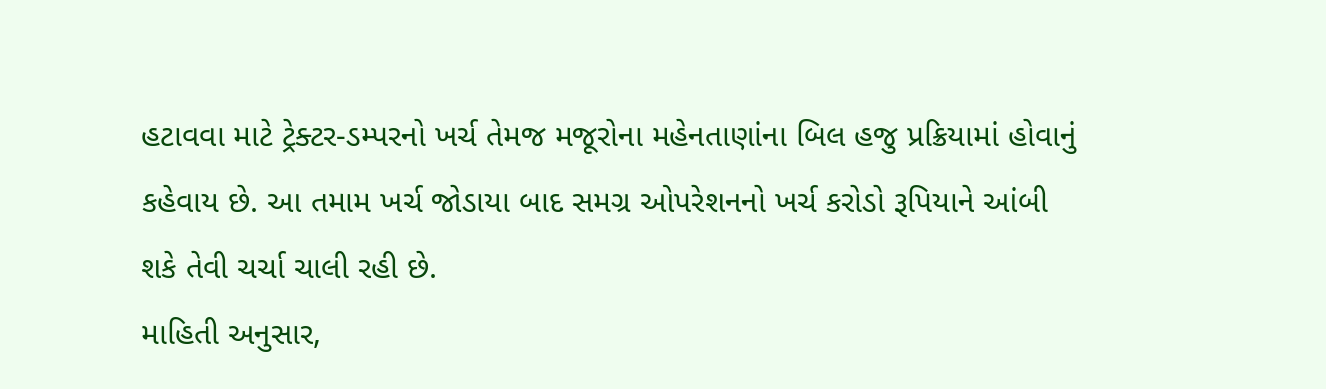હટાવવા માટે ટ્રેક્ટર-ડમ્પરનો ખર્ચ તેમજ મજૂરોના મહેનતાણાંના બિલ હજુ પ્રક્રિયામાં હોવાનું કહેવાય છે. આ તમામ ખર્ચ જોડાયા બાદ સમગ્ર ઓપરેશનનો ખર્ચ કરોડો રૂપિયાને આંબી શકે તેવી ચર્ચા ચાલી રહી છે.
માહિતી અનુસાર,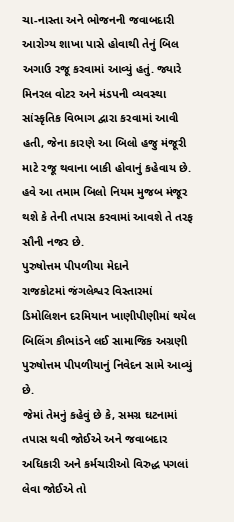ચા-નાસ્તા અને ભોજનની જવાબદારી આરોગ્ય શાખા પાસે હોવાથી તેનું બિલ અગાઉ રજૂ કરવામાં આવ્યું હતું. જ્યારે મિનરલ વોટર અને મંડપની વ્યવસ્થા સાંસ્કૃતિક વિભાગ દ્વારા કરવામાં આવી હતી, જેના કારણે આ બિલો હજુ મંજૂરી માટે રજૂ થવાના બાકી હોવાનું કહેવાય છે. હવે આ તમામ બિલો નિયમ મુજબ મંજૂર થશે કે તેની તપાસ કરવામાં આવશે તે તરફ સૌની નજર છે.
પુરુષોત્તમ પીપળીયા મેદાને
રાજકોટમાં જંગલેશ્વર વિસ્તારમાં ડિમોલિશન દરમિયાન ખાણીપીણીમાં થયેલ બિલિંગ કૌભાંડને લઈ સામાજિક અગ્રણી પુરુષોત્તમ પીપળીયાનું નિવેદન સામે આવ્યું છે.
જેમાં તેમનું કહેવું છે કે, સમગ્ર ઘટનામાં તપાસ થવી જોઈએ અને જવાબદાર અધિકારી અને કર્મચારીઓ વિરુદ્ધ પગલાં લેવા જોઈએ તો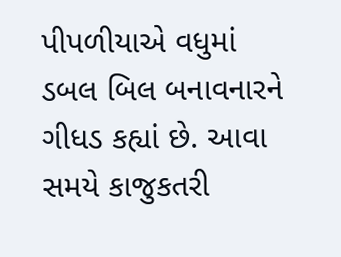પીપળીયાએ વધુમાં ડબલ બિલ બનાવનારને ગીધડ કહ્યાં છે. આવા સમયે કાજુકતરી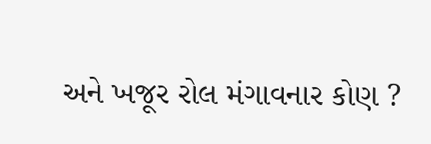અને ખજૂર રોલ મંગાવનાર કોણ ?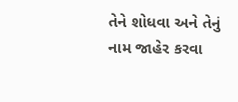તેને શોધવા અને તેનું નામ જાહેર કરવા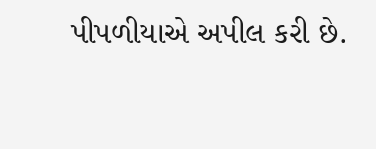પીપળીયાએ અપીલ કરી છે.